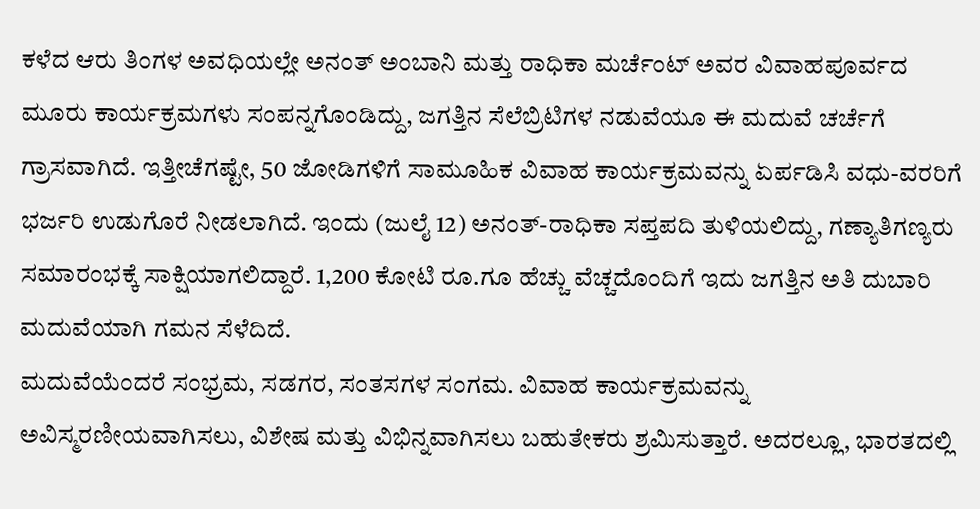ಕಳೆದ ಆರು ತಿಂಗಳ ಅವಧಿಯಲ್ಲೇ ಅನಂತ್ ಅಂಬಾನಿ ಮತ್ತು ರಾಧಿಕಾ ಮರ್ಚೆಂಟ್ ಅವರ ವಿವಾಹಪೂರ್ವದ ಮೂರು ಕಾರ್ಯಕ್ರಮಗಳು ಸಂಪನ್ನಗೊಂಡಿದ್ದು, ಜಗತ್ತಿನ ಸೆಲೆಬ್ರಿಟಿಗಳ ನಡುವೆಯೂ ಈ ಮದುವೆ ಚರ್ಚೆಗೆ ಗ್ರಾಸವಾಗಿದೆ. ಇತ್ತೀಚೆಗಷ್ಟೇ, 50 ಜೋಡಿಗಳಿಗೆ ಸಾಮೂಹಿಕ ವಿವಾಹ ಕಾರ್ಯಕ್ರಮವನ್ನು ಏರ್ಪಡಿಸಿ ವಧು-ವರರಿಗೆ ಭರ್ಜರಿ ಉಡುಗೊರೆ ನೀಡಲಾಗಿದೆ. ಇಂದು (ಜುಲೈ 12) ಅನಂತ್-ರಾಧಿಕಾ ಸಪ್ತಪದಿ ತುಳಿಯಲಿದ್ದು, ಗಣ್ಯಾತಿಗಣ್ಯರು ಸಮಾರಂಭಕ್ಕೆ ಸಾಕ್ಷಿಯಾಗಲಿದ್ದಾರೆ. 1,200 ಕೋಟಿ ರೂ.ಗೂ ಹೆಚ್ಚು ವೆಚ್ಚದೊಂದಿಗೆ ಇದು ಜಗತ್ತಿನ ಅತಿ ದುಬಾರಿ ಮದುವೆಯಾಗಿ ಗಮನ ಸೆಳೆದಿದೆ.
ಮದುವೆಯೆಂದರೆ ಸಂಭ್ರಮ, ಸಡಗರ, ಸಂತಸಗಳ ಸಂಗಮ. ವಿವಾಹ ಕಾರ್ಯಕ್ರಮವನ್ನು ಅವಿಸ್ಮರಣೀಯವಾಗಿಸಲು, ವಿಶೇಷ ಮತ್ತು ವಿಭಿನ್ನವಾಗಿಸಲು ಬಹುತೇಕರು ಶ್ರಮಿಸುತ್ತಾರೆ. ಅದರಲ್ಲೂ, ಭಾರತದಲ್ಲಿ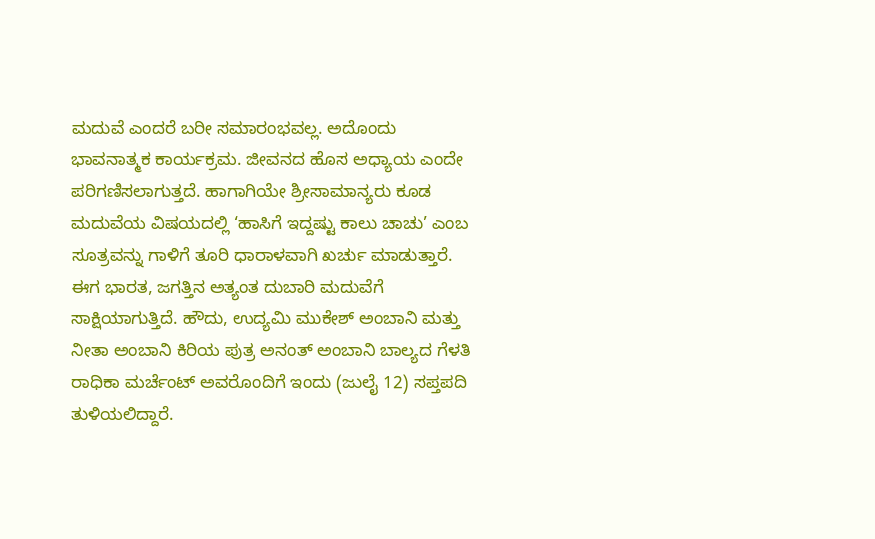ಮದುವೆ ಎಂದರೆ ಬರೀ ಸಮಾರಂಭವಲ್ಲ. ಅದೊಂದು ಭಾವನಾತ್ಮಕ ಕಾರ್ಯಕ್ರಮ. ಜೀವನದ ಹೊಸ ಅಧ್ಯಾಯ ಎಂದೇ ಪರಿಗಣಿಸಲಾಗುತ್ತದೆ. ಹಾಗಾಗಿಯೇ ಶ್ರೀಸಾಮಾನ್ಯರು ಕೂಡ ಮದುವೆಯ ವಿಷಯದಲ್ಲಿ ‘ಹಾಸಿಗೆ ಇದ್ದಷ್ಟು ಕಾಲು ಚಾಚು’ ಎಂಬ ಸೂತ್ರವನ್ನು ಗಾಳಿಗೆ ತೂರಿ ಧಾರಾಳವಾಗಿ ಖರ್ಚು ಮಾಡುತ್ತಾರೆ. ಈಗ ಭಾರತ, ಜಗತ್ತಿನ ಅತ್ಯಂತ ದುಬಾರಿ ಮದುವೆಗೆ ಸಾಕ್ಷಿಯಾಗುತ್ತಿದೆ. ಹೌದು, ಉದ್ಯಮಿ ಮುಕೇಶ್ ಅಂಬಾನಿ ಮತ್ತು ನೀತಾ ಅಂಬಾನಿ ಕಿರಿಯ ಪುತ್ರ ಅನಂತ್ ಅಂಬಾನಿ ಬಾಲ್ಯದ ಗೆಳತಿ ರಾಧಿಕಾ ಮರ್ಚೆಂಟ್ ಅವರೊಂದಿಗೆ ಇಂದು (ಜುಲೈ 12) ಸಪ್ತಪದಿ ತುಳಿಯಲಿದ್ದಾರೆ.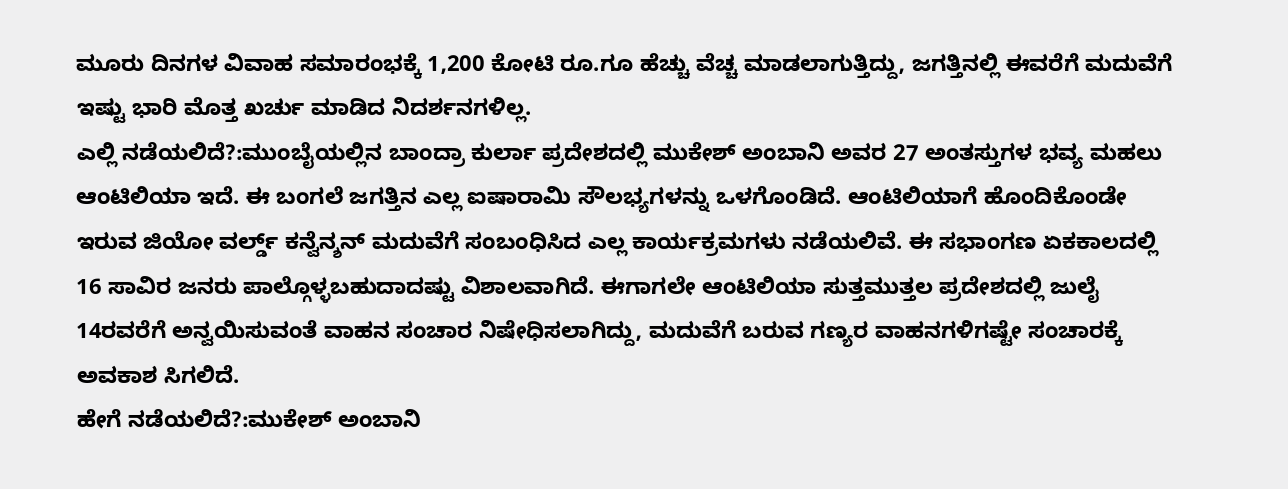ಮೂರು ದಿನಗಳ ವಿವಾಹ ಸಮಾರಂಭಕ್ಕೆ 1,200 ಕೋಟಿ ರೂ.ಗೂ ಹೆಚ್ಚು ವೆಚ್ಚ ಮಾಡಲಾಗುತ್ತಿದ್ದು, ಜಗತ್ತಿನಲ್ಲಿ ಈವರೆಗೆ ಮದುವೆಗೆ ಇಷ್ಟು ಭಾರಿ ಮೊತ್ತ ಖರ್ಚು ಮಾಡಿದ ನಿದರ್ಶನಗಳಿಲ್ಲ.
ಎಲ್ಲಿ ನಡೆಯಲಿದೆ?:ಮುಂಬೈಯಲ್ಲಿನ ಬಾಂದ್ರಾ ಕುರ್ಲಾ ಪ್ರದೇಶದಲ್ಲಿ ಮುಕೇಶ್ ಅಂಬಾನಿ ಅವರ 27 ಅಂತಸ್ತುಗಳ ಭವ್ಯ ಮಹಲು ಆಂಟಿಲಿಯಾ ಇದೆ. ಈ ಬಂಗಲೆ ಜಗತ್ತಿನ ಎಲ್ಲ ಐಷಾರಾಮಿ ಸೌಲಭ್ಯಗಳನ್ನು ಒಳಗೊಂಡಿದೆ. ಆಂಟಿಲಿಯಾಗೆ ಹೊಂದಿಕೊಂಡೇ ಇರುವ ಜಿಯೋ ವರ್ಲ್ಡ್ ಕನ್ವೆನ್ಶನ್ ಮದುವೆಗೆ ಸಂಬಂಧಿಸಿದ ಎಲ್ಲ ಕಾರ್ಯಕ್ರಮಗಳು ನಡೆಯಲಿವೆ. ಈ ಸಭಾಂಗಣ ಏಕಕಾಲದಲ್ಲಿ 16 ಸಾವಿರ ಜನರು ಪಾಲ್ಗೊಳ್ಳಬಹುದಾದಷ್ಟು ವಿಶಾಲವಾಗಿದೆ. ಈಗಾಗಲೇ ಆಂಟಿಲಿಯಾ ಸುತ್ತಮುತ್ತಲ ಪ್ರದೇಶದಲ್ಲಿ ಜುಲೈ 14ರವರೆಗೆ ಅನ್ವಯಿಸುವಂತೆ ವಾಹನ ಸಂಚಾರ ನಿಷೇಧಿಸಲಾಗಿದ್ದು, ಮದುವೆಗೆ ಬರುವ ಗಣ್ಯರ ವಾಹನಗಳಿಗಷ್ಟೇ ಸಂಚಾರಕ್ಕೆ ಅವಕಾಶ ಸಿಗಲಿದೆ.
ಹೇಗೆ ನಡೆಯಲಿದೆ?:ಮುಕೇಶ್ ಅಂಬಾನಿ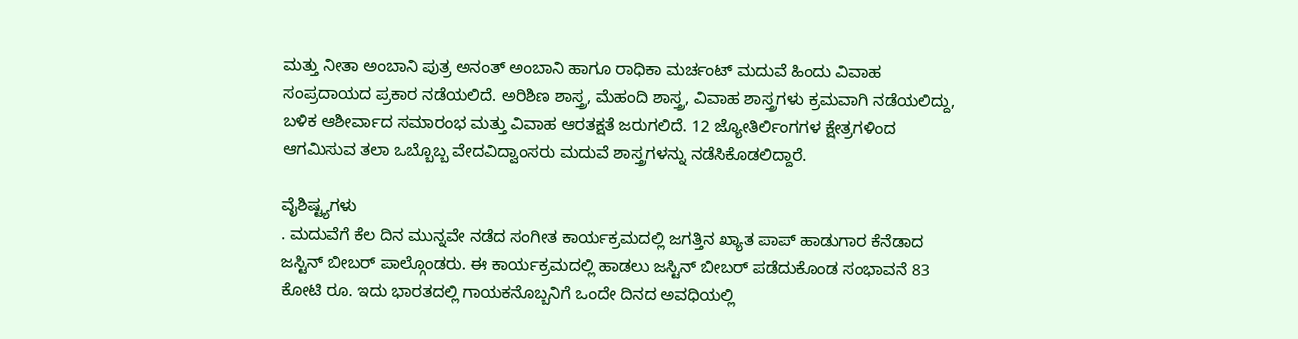ಮತ್ತು ನೀತಾ ಅಂಬಾನಿ ಪುತ್ರ ಅನಂತ್ ಅಂಬಾನಿ ಹಾಗೂ ರಾಧಿಕಾ ಮರ್ಚಂಟ್ ಮದುವೆ ಹಿಂದು ವಿವಾಹ ಸಂಪ್ರದಾಯದ ಪ್ರಕಾರ ನಡೆಯಲಿದೆ. ಅರಿಶಿಣ ಶಾಸ್ತ್ರ, ಮೆಹಂದಿ ಶಾಸ್ತ್ರ, ವಿವಾಹ ಶಾಸ್ತ್ರಗಳು ಕ್ರಮವಾಗಿ ನಡೆಯಲಿದ್ದು, ಬಳಿಕ ಆಶೀರ್ವಾದ ಸಮಾರಂಭ ಮತ್ತು ವಿವಾಹ ಆರತಕ್ಷತೆ ಜರುಗಲಿದೆ. 12 ಜ್ಯೋತಿರ್ಲಿಂಗಗಳ ಕ್ಷೇತ್ರಗಳಿಂದ ಆಗಮಿಸುವ ತಲಾ ಒಬ್ಬೊಬ್ಬ ವೇದವಿದ್ವಾಂಸರು ಮದುವೆ ಶಾಸ್ತ್ರಗಳನ್ನು ನಡೆಸಿಕೊಡಲಿದ್ದಾರೆ.

ವೈಶಿಷ್ಟ್ಯಗಳು
. ಮದುವೆಗೆ ಕೆಲ ದಿನ ಮುನ್ನವೇ ನಡೆದ ಸಂಗೀತ ಕಾರ್ಯಕ್ರಮದಲ್ಲಿ ಜಗತ್ತಿನ ಖ್ಯಾತ ಪಾಪ್ ಹಾಡುಗಾರ ಕೆನೆಡಾದ ಜಸ್ಟಿನ್ ಬೀಬರ್ ಪಾಲ್ಗೊಂಡರು. ಈ ಕಾರ್ಯಕ್ರಮದಲ್ಲಿ ಹಾಡಲು ಜಸ್ಟಿನ್ ಬೀಬರ್ ಪಡೆದುಕೊಂಡ ಸಂಭಾವನೆ 83 ಕೋಟಿ ರೂ. ಇದು ಭಾರತದಲ್ಲಿ ಗಾಯಕನೊಬ್ಬನಿಗೆ ಒಂದೇ ದಿನದ ಅವಧಿಯಲ್ಲಿ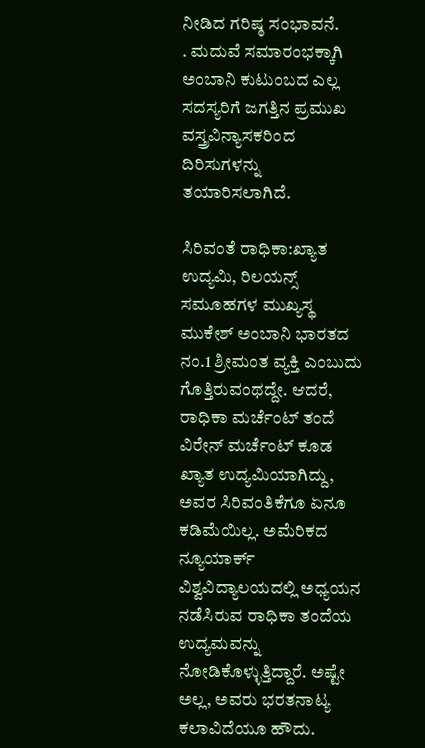ನೀಡಿದ ಗರಿಷ್ಠ ಸಂಭಾವನೆ.
. ಮದುವೆ ಸಮಾರಂಭಕ್ಕಾಗಿ ಅಂಬಾನಿ ಕುಟುಂಬದ ಎಲ್ಲ ಸದಸ್ಯರಿಗೆ ಜಗತ್ತಿನ ಪ್ರಮುಖ ವಸ್ತ್ರವಿನ್ಯಾಸಕರಿಂದ ದಿರಿಸುಗಳನ್ನು ತಯಾರಿಸಲಾಗಿದೆ.

ಸಿರಿವಂತೆ ರಾಧಿಕಾ:ಖ್ಯಾತ ಉದ್ಯಮಿ, ರಿಲಯನ್ಸ್ ಸಮೂಹಗಳ ಮುಖ್ಯಸ್ಥ ಮುಕೇಶ್ ಅಂಬಾನಿ ಭಾರತದ ನಂ.1 ಶ್ರೀಮಂತ ವ್ಯಕ್ತಿ ಎಂಬುದು ಗೊತ್ತಿರುವಂಥದ್ದೇ. ಆದರೆ, ರಾಧಿಕಾ ಮರ್ಚೆಂಟ್ ತಂದೆ ವಿರೇನ್ ಮರ್ಚೆಂಟ್ ಕೂಡ ಖ್ಯಾತ ಉದ್ಯಮಿಯಾಗಿದ್ದು, ಅವರ ಸಿರಿವಂತಿಕೆಗೂ ಏನೂ ಕಡಿಮೆಯಿಲ್ಲ. ಅಮೆರಿಕದ ನ್ಯೂಯಾರ್ಕ್ ವಿಶ್ವವಿದ್ಯಾಲಯದಲ್ಲಿ ಅಧ್ಯಯನ ನಡೆಸಿರುವ ರಾಧಿಕಾ ತಂದೆಯ ಉದ್ಯಮವನ್ನು ನೋಡಿಕೊಳ್ಳುತ್ತಿದ್ದಾರೆ. ಅಷ್ಟೇ ಅಲ್ಲ, ಅವರು ಭರತನಾಟ್ಯ ಕಲಾವಿದೆಯೂ ಹೌದು.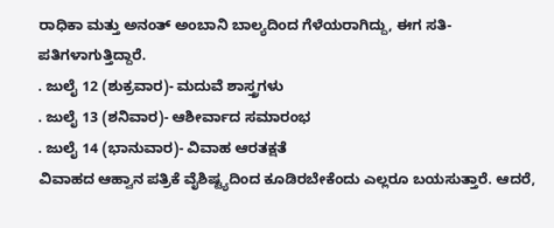ರಾಧಿಕಾ ಮತ್ತು ಅನಂತ್ ಅಂಬಾನಿ ಬಾಲ್ಯದಿಂದ ಗೆಳೆಯರಾಗಿದ್ದು, ಈಗ ಸತಿ-ಪತಿಗಳಾಗುತ್ತಿದ್ದಾರೆ.
. ಜುಲೈ 12 (ಶುಕ್ರವಾರ)- ಮದುವೆ ಶಾಸ್ತ್ರಗಳು
. ಜುಲೈ 13 (ಶನಿವಾರ)- ಆಶೀರ್ವಾದ ಸಮಾರಂಭ
. ಜುಲೈ 14 (ಭಾನುವಾರ)- ವಿವಾಹ ಆರತಕ್ಷತೆ
ವಿವಾಹದ ಆಹ್ವಾನ ಪತ್ರಿಕೆ ವೈಶಿಷ್ಟ್ಯದಿಂದ ಕೂಡಿರಬೇಕೆಂದು ಎಲ್ಲರೂ ಬಯಸುತ್ತಾರೆ. ಆದರೆ,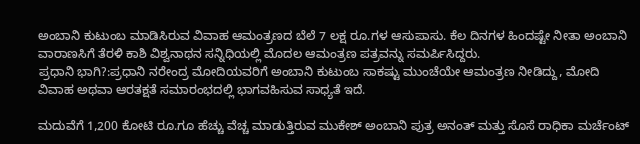ಅಂಬಾನಿ ಕುಟುಂಬ ಮಾಡಿಸಿರುವ ವಿವಾಹ ಆಮಂತ್ರಣದ ಬೆಲೆ 7 ಲಕ್ಷ ರೂ.ಗಳ ಆಸುಪಾಸು. ಕೆಲ ದಿನಗಳ ಹಿಂದಷ್ಟೇ ನೀತಾ ಅಂಬಾನಿ ವಾರಾಣಸಿಗೆ ತೆರಳಿ ಕಾಶಿ ವಿಶ್ವನಾಥನ ಸನ್ನಿಧಿಯಲ್ಲಿ ಮೊದಲ ಆಮಂತ್ರಣ ಪತ್ರವನ್ನು ಸಮರ್ಪಿಸಿದ್ದರು.
ಪ್ರಧಾನಿ ಭಾಗಿ?:ಪ್ರಧಾನಿ ನರೇಂದ್ರ ಮೋದಿಯವರಿಗೆ ಅಂಬಾನಿ ಕುಟುಂಬ ಸಾಕಷ್ಟು ಮುಂಚೆಯೇ ಆಮಂತ್ರಣ ನೀಡಿದ್ದು, ಮೋದಿ ವಿವಾಹ ಅಥವಾ ಆರತಕ್ಷತೆ ಸಮಾರಂಭದಲ್ಲಿ ಭಾಗವಹಿಸುವ ಸಾಧ್ಯತೆ ಇದೆ.

ಮದುವೆಗೆ 1,200 ಕೋಟಿ ರೂ.ಗೂ ಹೆಚ್ಚು ವೆಚ್ಚ ಮಾಡುತ್ತಿರುವ ಮುಕೇಶ್ ಅಂಬಾನಿ ಪುತ್ರ ಅನಂತ್ ಮತ್ತು ಸೊಸೆ ರಾಧಿಕಾ ಮರ್ಚೆಂಟ್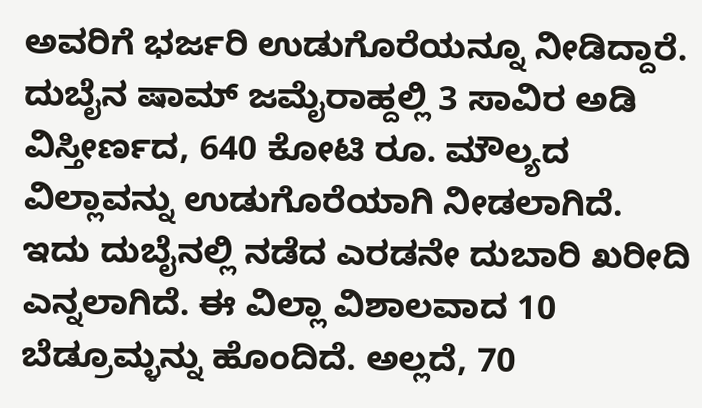ಅವರಿಗೆ ಭರ್ಜರಿ ಉಡುಗೊರೆಯನ್ನೂ ನೀಡಿದ್ದಾರೆ. ದುಬೈನ ಷಾಮ್ ಜಮೈರಾಹ್ದಲ್ಲಿ 3 ಸಾವಿರ ಅಡಿ ವಿಸ್ತೀರ್ಣದ, 640 ಕೋಟಿ ರೂ. ಮೌಲ್ಯದ ವಿಲ್ಲಾವನ್ನು ಉಡುಗೊರೆಯಾಗಿ ನೀಡಲಾಗಿದೆ. ಇದು ದುಬೈನಲ್ಲಿ ನಡೆದ ಎರಡನೇ ದುಬಾರಿ ಖರೀದಿ ಎನ್ನಲಾಗಿದೆ. ಈ ವಿಲ್ಲಾ ವಿಶಾಲವಾದ 10 ಬೆಡ್ರೂಮ್ಳನ್ನು ಹೊಂದಿದೆ. ಅಲ್ಲದೆ, 70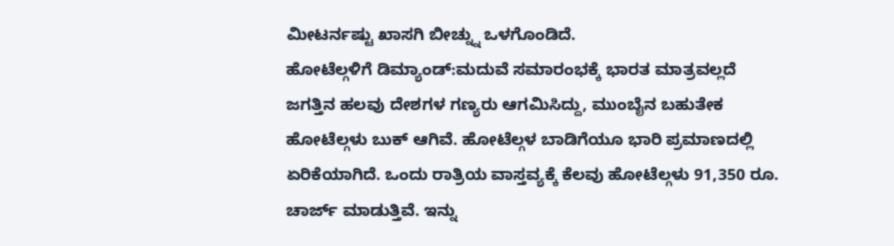ಮೀಟರ್ನಷ್ಟು ಖಾಸಗಿ ಬೀಚ್ನ್ನು ಒಳಗೊಂಡಿದೆ.
ಹೋಟೆಲ್ಗಳಿಗೆ ಡಿಮ್ಯಾಂಡ್:ಮದುವೆ ಸಮಾರಂಭಕ್ಕೆ ಭಾರತ ಮಾತ್ರವಲ್ಲದೆ ಜಗತ್ತಿನ ಹಲವು ದೇಶಗಳ ಗಣ್ಯರು ಆಗಮಿಸಿದ್ದು, ಮುಂಬೈನ ಬಹುತೇಕ ಹೋಟೆಲ್ಗಳು ಬುಕ್ ಆಗಿವೆ. ಹೋಟೆಲ್ಗಳ ಬಾಡಿಗೆಯೂ ಭಾರಿ ಪ್ರಮಾಣದಲ್ಲಿ ಏರಿಕೆಯಾಗಿದೆ. ಒಂದು ರಾತ್ರಿಯ ವಾಸ್ತವ್ಯಕ್ಕೆ ಕೆಲವು ಹೋಟೆಲ್ಗಳು 91,350 ರೂ. ಚಾರ್ಜ್ ಮಾಡುತ್ತಿವೆ. ಇನ್ನು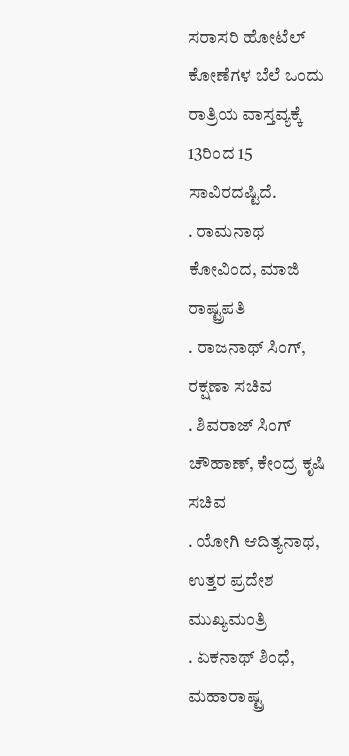ಸರಾಸರಿ ಹೋಟೆಲ್ ಕೋಣೆಗಳ ಬೆಲೆ ಒಂದು ರಾತ್ರಿಯ ವಾಸ್ತವ್ಯಕ್ಕೆ 13ರಿಂದ 15 ಸಾವಿರದಷ್ಟಿದೆ.
. ರಾಮನಾಥ ಕೋವಿಂದ, ಮಾಜಿ ರಾಷ್ಟ್ರಪತಿ
. ರಾಜನಾಥ್ ಸಿಂಗ್, ರಕ್ಷಣಾ ಸಚಿವ
. ಶಿವರಾಜ್ ಸಿಂಗ್ ಚೌಹಾಣ್, ಕೇಂದ್ರ ಕೃಷಿ ಸಚಿವ
. ಯೋಗಿ ಆದಿತ್ಯನಾಥ, ಉತ್ತರ ಪ್ರದೇಶ ಮುಖ್ಯಮಂತ್ರಿ
. ಏಕನಾಥ್ ಶಿಂಧೆ, ಮಹಾರಾಷ್ಟ್ರ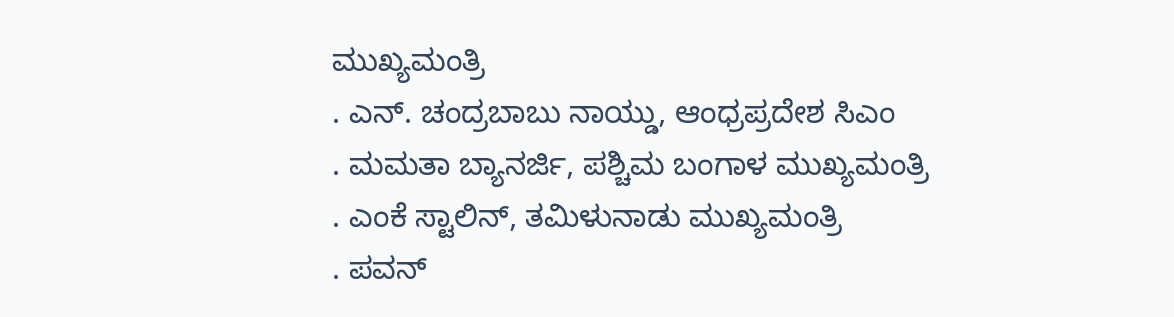ಮುಖ್ಯಮಂತ್ರಿ
. ಎನ್. ಚಂದ್ರಬಾಬು ನಾಯ್ಡು, ಆಂಧ್ರಪ್ರದೇಶ ಸಿಎಂ
. ಮಮತಾ ಬ್ಯಾನರ್ಜಿ, ಪಶ್ಚಿಮ ಬಂಗಾಳ ಮುಖ್ಯಮಂತ್ರಿ
. ಎಂಕೆ ಸ್ಟಾಲಿನ್, ತಮಿಳುನಾಡು ಮುಖ್ಯಮಂತ್ರಿ
. ಪವನ್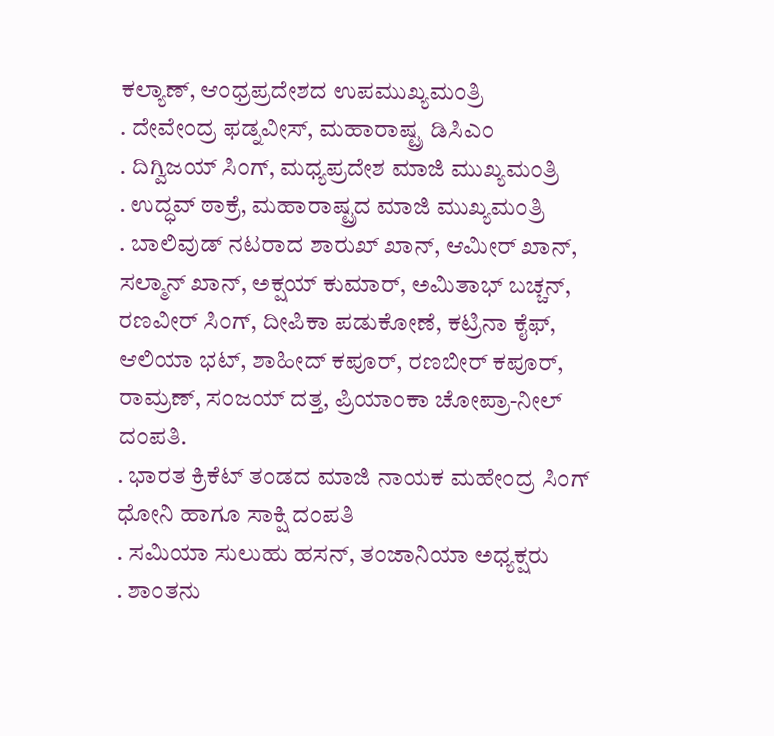ಕಲ್ಯಾಣ್, ಆಂಧ್ರಪ್ರದೇಶದ ಉಪಮುಖ್ಯಮಂತ್ರಿ
. ದೇವೇಂದ್ರ ಫಡ್ನವೀಸ್, ಮಹಾರಾಷ್ಟ್ರ ಡಿಸಿಎಂ
. ದಿಗ್ವಿಜಯ್ ಸಿಂಗ್, ಮಧ್ಯಪ್ರದೇಶ ಮಾಜಿ ಮುಖ್ಯಮಂತ್ರಿ
. ಉದ್ಧವ್ ಠಾಕ್ರೆ, ಮಹಾರಾಷ್ಟ್ರದ ಮಾಜಿ ಮುಖ್ಯಮಂತ್ರಿ
. ಬಾಲಿವುಡ್ ನಟರಾದ ಶಾರುಖ್ ಖಾನ್, ಆಮೀರ್ ಖಾನ್, ಸಲ್ಮಾನ್ ಖಾನ್, ಅಕ್ಷಯ್ ಕುಮಾರ್, ಅಮಿತಾಭ್ ಬಚ್ಚನ್, ರಣವೀರ್ ಸಿಂಗ್, ದೀಪಿಕಾ ಪಡುಕೋಣೆ, ಕಟ್ರಿನಾ ಕೈಫ್, ಆಲಿಯಾ ಭಟ್, ಶಾಹೀದ್ ಕಪೂರ್, ರಣಬೀರ್ ಕಪೂರ್, ರಾಮ್ರಣ್, ಸಂಜಯ್ ದತ್ತ, ಪ್ರಿಯಾಂಕಾ ಚೋಪ್ರಾ-ನೀಲ್ ದಂಪತಿ.
. ಭಾರತ ಕ್ರಿಕೆಟ್ ತಂಡದ ಮಾಜಿ ನಾಯಕ ಮಹೇಂದ್ರ ಸಿಂಗ್ ಧೋನಿ ಹಾಗೂ ಸಾಕ್ಷಿ ದಂಪತಿ
. ಸಮಿಯಾ ಸುಲುಹು ಹಸನ್, ತಂಜಾನಿಯಾ ಅಧ್ಯಕ್ಷರು
. ಶಾಂತನು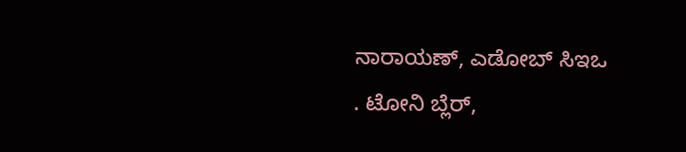ನಾರಾಯಣ್, ಎಡೋಬ್ ಸಿಇಒ
. ಟೋನಿ ಬ್ಲೆರ್,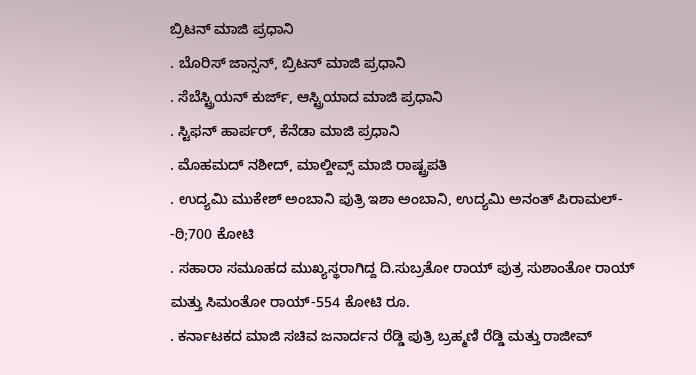ಬ್ರಿಟನ್ ಮಾಜಿ ಪ್ರಧಾನಿ
. ಬೊರಿಸ್ ಜಾನ್ಸನ್, ಬ್ರಿಟನ್ ಮಾಜಿ ಪ್ರಧಾನಿ
. ಸೆಬೆಸ್ಟ್ರಿಯನ್ ಕುರ್ಜ್, ಆಸ್ಟ್ರಿಯಾದ ಮಾಜಿ ಪ್ರಧಾನಿ
. ಸ್ಟಿಫನ್ ಹಾರ್ಪರ್, ಕೆನೆಡಾ ಮಾಜಿ ಪ್ರಧಾನಿ
. ಮೊಹಮದ್ ನಶೀದ್, ಮಾಲ್ದೀವ್ಸ್ ಮಾಜಿ ರಾಷ್ಟ್ರಪತಿ
. ಉದ್ಯಮಿ ಮುಕೇಶ್ ಅಂಬಾನಿ ಪುತ್ರಿ ಇಶಾ ಅಂಬಾನಿ, ಉದ್ಯಮಿ ಅನಂತ್ ಪಿರಾಮಲ್- -ಠಿ;700 ಕೋಟಿ
. ಸಹಾರಾ ಸಮೂಹದ ಮುಖ್ಯಸ್ಥರಾಗಿದ್ದ ದಿ.ಸುಬ್ರತೋ ರಾಯ್ ಪುತ್ರ ಸುಶಾಂತೋ ರಾಯ್ ಮತ್ತು ಸಿಮಂತೋ ರಾಯ್-554 ಕೋಟಿ ರೂ.
. ಕರ್ನಾಟಕದ ಮಾಜಿ ಸಚಿವ ಜನಾರ್ದನ ರೆಡ್ಡಿ ಪುತ್ರಿ ಬ್ರಹ್ಮಣಿ ರೆಡ್ಡಿ ಮತ್ತು ರಾಜೀವ್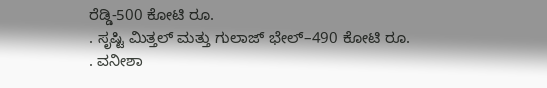ರೆಡ್ಡಿ-500 ಕೋಟಿ ರೂ.
. ಸೃಷ್ಟಿ ಮಿತ್ತಲ್ ಮತ್ತು ಗುಲಾಜ್ ಭೇಲ್–490 ಕೋಟಿ ರೂ.
. ವನೀಶಾ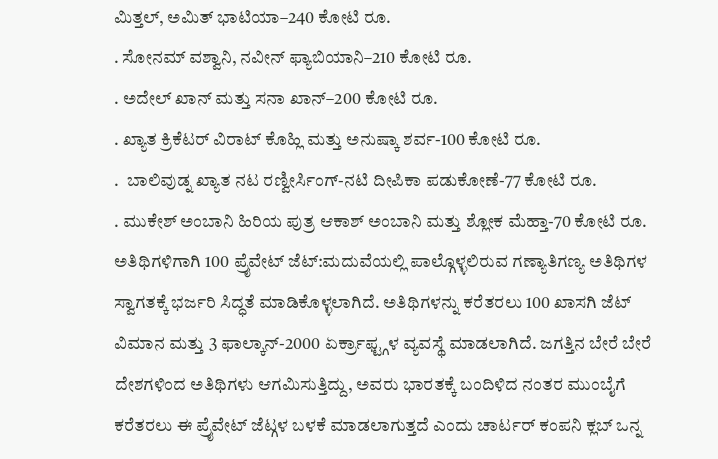ಮಿತ್ತಲ್, ಅಮಿತ್ ಭಾಟಿಯಾ–240 ಕೋಟಿ ರೂ.
. ಸೋನಮ್ ವಶ್ವಾನಿ, ನವೀನ್ ಫ್ಯಾಬಿಯಾನಿ–210 ಕೋಟಿ ರೂ.
. ಅದೇಲ್ ಖಾನ್ ಮತ್ತು ಸನಾ ಖಾನ್–200 ಕೋಟಿ ರೂ.
. ಖ್ಯಾತ ಕ್ರಿಕೆಟರ್ ವಿರಾಟ್ ಕೊಹ್ಲಿ ಮತ್ತು ಅನುಷ್ಕಾ ಶರ್ವ-100 ಕೋಟಿ ರೂ.
.  ಬಾಲಿವುಡ್ನ ಖ್ಯಾತ ನಟ ರಣ್ವೀರ್ಸಿಂಗ್-ನಟಿ ದೀಪಿಕಾ ಪಡುಕೋಣೆ-77 ಕೋಟಿ ರೂ.
. ಮುಕೇಶ್ ಅಂಬಾನಿ ಹಿರಿಯ ಪುತ್ರ ಆಕಾಶ್ ಅಂಬಾನಿ ಮತ್ತು ಶ್ಲೋಕ ಮೆಹ್ತಾ-70 ಕೋಟಿ ರೂ.
ಅತಿಥಿಗಳಿಗಾಗಿ 100 ಪ್ರೖೆವೇಟ್ ಜೆಟ್:ಮದುವೆಯಲ್ಲಿ ಪಾಲ್ಗೊಳ್ಳಲಿರುವ ಗಣ್ಯಾತಿಗಣ್ಯ ಅತಿಥಿಗಳ ಸ್ವಾಗತಕ್ಕೆ ಭರ್ಜರಿ ಸಿದ್ಧತೆ ಮಾಡಿಕೊಳ್ಳಲಾಗಿದೆ. ಅತಿಥಿಗಳನ್ನು ಕರೆತರಲು 100 ಖಾಸಗಿ ಜೆಟ್ ವಿಮಾನ ಮತ್ತು 3 ಫಾಲ್ಕಾನ್-2000 ಏರ್ಕ್ರಾಫ್ಟ್ಗಳ ವ್ಯವಸ್ಥೆ ಮಾಡಲಾಗಿದೆ. ಜಗತ್ತಿನ ಬೇರೆ ಬೇರೆ ದೇಶಗಳಿಂದ ಅತಿಥಿಗಳು ಆಗಮಿಸುತ್ತಿದ್ದು, ಅವರು ಭಾರತಕ್ಕೆ ಬಂದಿಳಿದ ನಂತರ ಮುಂಬೈಗೆ ಕರೆತರಲು ಈ ಪ್ರೖೆವೇಟ್ ಜೆಟ್ಗಳ ಬಳಕೆ ಮಾಡಲಾಗುತ್ತದೆ ಎಂದು ಚಾರ್ಟರ್ ಕಂಪನಿ ಕ್ಲಬ್ ಒನ್ನ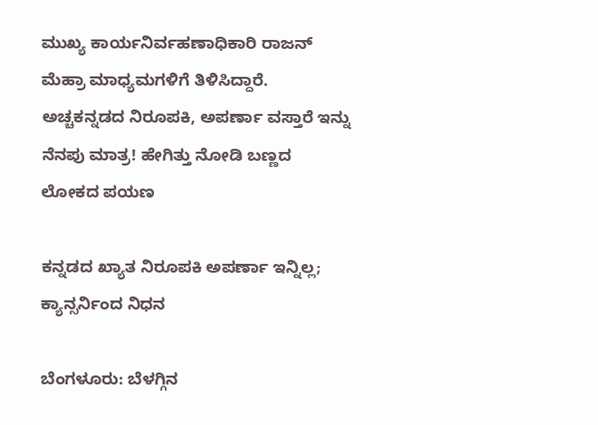ಮುಖ್ಯ ಕಾರ್ಯನಿರ್ವಹಣಾಧಿಕಾರಿ ರಾಜನ್ ಮೆಹ್ರಾ ಮಾಧ್ಯಮಗಳಿಗೆ ತಿಳಿಸಿದ್ದಾರೆ.
ಅಚ್ಚಕನ್ನಡದ ನಿರೂಪಕಿ, ಅಪರ್ಣಾ ವಸ್ತಾರೆ ಇನ್ನು ನೆನಪು ಮಾತ್ರ! ಹೇಗಿತ್ತು ನೋಡಿ ಬಣ್ಣದ ಲೋಕದ ಪಯಣ

ಕನ್ನಡದ ಖ್ಯಾತ ನಿರೂಪಕಿ ಅಪರ್ಣಾ ಇನ್ನಿಲ್ಲ; ಕ್ಯಾನ್ಸರ್ನಿಂದ ನಿಧನ

ಬೆಂಗಳೂರು: ಬೆಳಗ್ಗಿನ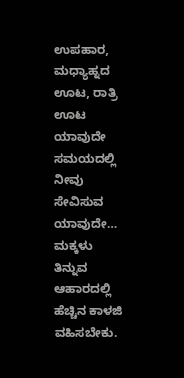ಉಪಹಾರ, ಮಧ್ಯಾಹ್ನದ ಊಟ, ರಾತ್ರಿ ಊಟ ಯಾವುದೇ ಸಮಯದಲ್ಲಿ ನೀವು ಸೇವಿಸುವ ಯಾವುದೇ…
ಮಕ್ಕಳು ತಿನ್ನುವ ಆಹಾರದಲ್ಲಿ ಹೆಚ್ಚಿನ ಕಾಳಜಿ ವಹಿಸಬೇಕು.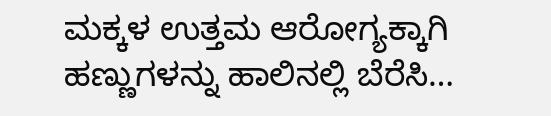ಮಕ್ಕಳ ಉತ್ತಮ ಆರೋಗ್ಯಕ್ಕಾಗಿ ಹಣ್ಣುಗಳನ್ನು ಹಾಲಿನಲ್ಲಿ ಬೆರೆಸಿ…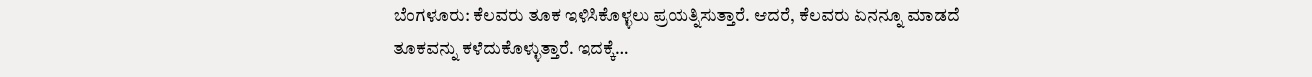ಬೆಂಗಳೂರು: ಕೆಲವರು ತೂಕ ಇಳಿಸಿಕೊಳ್ಳಲು ಪ್ರಯತ್ನಿಸುತ್ತಾರೆ. ಆದರೆ, ಕೆಲವರು ಏನನ್ನೂ ಮಾಡದೆ ತೂಕವನ್ನು ಕಳೆದುಕೊಳ್ಳುತ್ತಾರೆ. ಇದಕ್ಕೆ…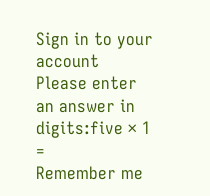Sign in to your account
Please enter an answer in digits:five × 1 =
Remember me